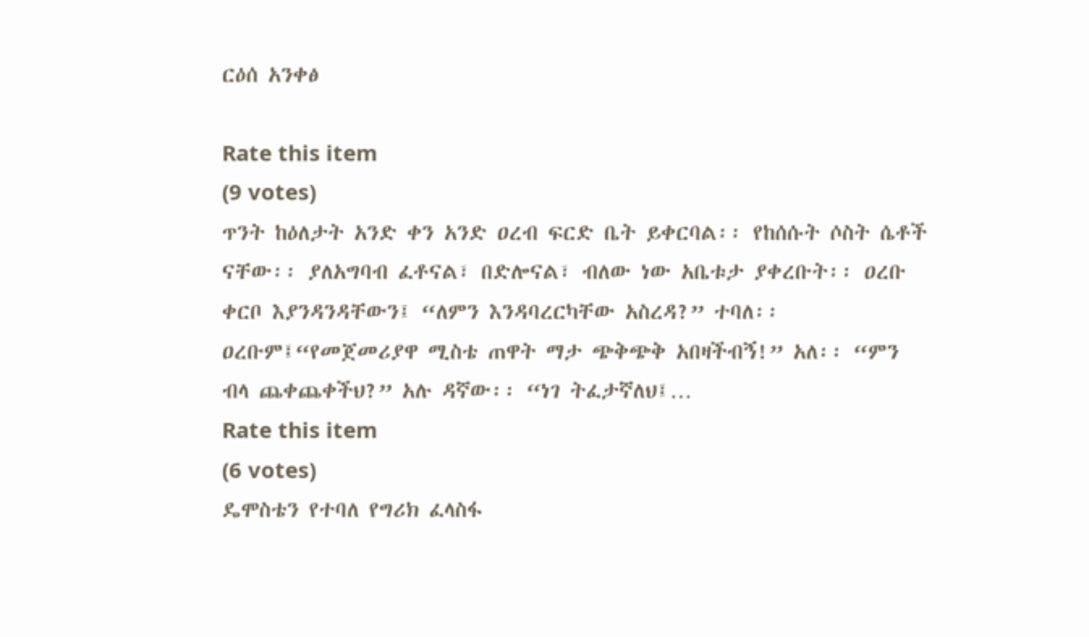ርዕሰ አንቀፅ

Rate this item
(9 votes)
ጥንት ከዕለታት አንድ ቀን አንድ ዐረብ ፍርድ ቤት ይቀርባል፡፡ የከሰሱት ሶስት ሴቶች ናቸው፡፡ ያለአግባብ ፈቶናል፣ በድሎናል፣ ብለው ነው አቤቱታ ያቀረቡት፡፡ ዐረቡ ቀርቦ እያንዳንዳቸውን፤ “ለምን እንዳባረርካቸው አስረዳ?” ተባለ፡፡ዐረቡም፤“የመጀመሪያዋ ሚስቴ ጠዋት ማታ ጭቅጭቅ አበዛችብኝ!” አለ፡፡ “ምን ብላ ጨቀጨቀችህ?” አሉ ዳኛው፡፡ “ነገ ትፈታኛለህ፤…
Rate this item
(6 votes)
ዴሞስቴን የተባለ የግሪክ ፈላስፋ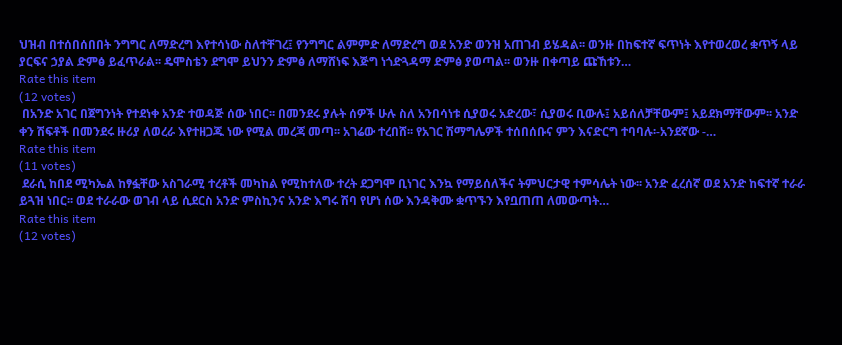ህዝብ በተሰበሰበበት ንግግር ለማድረግ እየተሳነው ስለተቸገረ፤ የንግግር ልምምድ ለማድረግ ወደ አንድ ወንዝ አጠገብ ይሄዳል፡፡ ወንዙ በከፍተኛ ፍጥነት እየተወረወረ ቋጥኝ ላይ ያርፍና ኃያል ድምፅ ይፈጥራል፡፡ ዴሞስቴን ደግሞ ይህንን ድምፅ ለማሸነፍ እጅግ ነጎድጓዳማ ድምፅ ያወጣል፡፡ ወንዙ በቀጣይ ጩኸቱን…
Rate this item
(12 votes)
 በአንድ አገር በጀግንነት የተደነቀ አንድ ተወዳጅ ሰው ነበር፡፡ በመንደሩ ያሉት ሰዎች ሁሉ ስለ አንበሳነቱ ሲያወሩ አድረው፣ ሲያወሩ ቢውሉ፤ አይሰለቻቸውም፤ አይደክማቸውም፡፡ አንድ ቀን ሽፍቶች በመንደሩ ዙሪያ ለወረራ እየተዘጋጁ ነው የሚል መረጃ መጣ፡፡ አገሬው ተረበሸ፡፡ የአገር ሽማግሌዎች ተሰበሰቡና ምን እናድርግ ተባባሉ፡-አንደኛው -…
Rate this item
(11 votes)
 ደራሲ ከበደ ሚካኤል ከፃፏቸው አስገራሚ ተረቶች መካከል የሚከተለው ተረት ደጋግሞ ቢነገር እንኳ የማይሰለችና ትምህርታዊ ተምሳሌት ነው፡፡ አንድ ፈረሰኛ ወደ አንድ ከፍተኛ ተራራ ይጓዝ ነበር፡፡ ወደ ተራራው ወገብ ላይ ሲደርስ አንድ ምስኪንና አንድ እግሩ ሽባ የሆነ ሰው እንዳቅሙ ቋጥኙን እየቧጠጠ ለመውጣት…
Rate this item
(12 votes)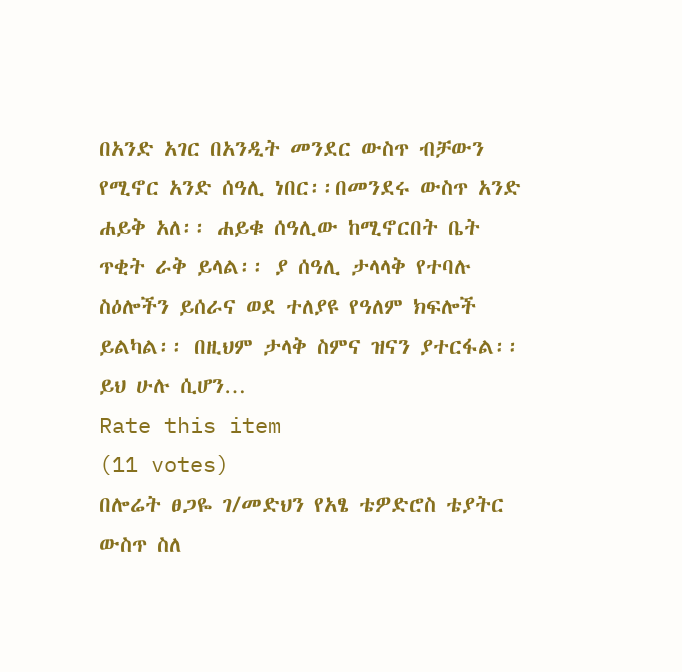በአንድ አገር በአንዲት መንደር ውስጥ ብቻውን የሚኖር አንድ ሰዓሊ ነበር፡፡በመንደሩ ውስጥ አንድ ሐይቅ አለ፡፡ ሐይቁ ሰዓሊው ከሚኖርበት ቤት ጥቂት ራቅ ይላል፡፡ ያ ሰዓሊ ታላላቅ የተባሉ ስዕሎችን ይሰራና ወደ ተለያዩ የዓለም ክፍሎች ይልካል፡፡ በዚህም ታላቅ ስምና ዝናን ያተርፋል፡፡ ይህ ሁሉ ሲሆን…
Rate this item
(11 votes)
በሎሬት ፀጋዬ ገ/መድህን የአፄ ቴዎድሮስ ቴያትር ውስጥ ስለ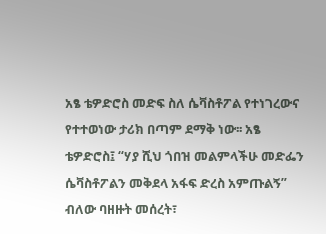አፄ ቴዎድሮስ መድፍ ስለ ሴቫስቶፖል የተነገረውና የተተወነው ታሪክ በጣም ደማቅ ነው፡፡ አፄ ቴዎድሮስ፤ “ሃያ ሺህ ጎበዝ መልምላችሁ መድፌን ሴቫስቶፖልን መቅደላ አፋፍ ድረስ አምጡልኝ” ብለው ባዘዙት መሰረት፣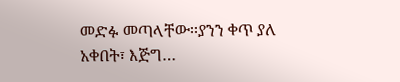መድፉ መጣላቸው፡፡ያንን ቀጥ ያለ አቀበት፣ እጅግ…